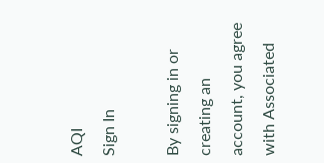AQI
Sign In

By signing in or creating an account, you agree with Associated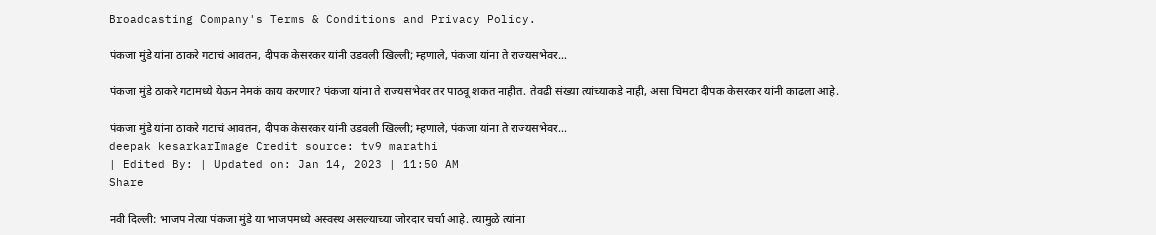Broadcasting Company's Terms & Conditions and Privacy Policy.

पंकजा मुंडे यांना ठाकरे गटाचं आवतन, दीपक केसरकर यांनी उडवली खिल्ली; म्हणाले, पंकजा यांना ते राज्यसभेवर…

पंकजा मुंडे ठाकरे गटामध्ये येऊन नेमकं काय करणार? पंकजा यांना ते राज्यसभेवर तर पाठवू शकत नाहीत. तेवढी संख्या त्यांच्याकडे नाही, असा चिमटा दीपक केसरकर यांनी काढला आहे.

पंकजा मुंडे यांना ठाकरे गटाचं आवतन, दीपक केसरकर यांनी उडवली खिल्ली; म्हणाले, पंकजा यांना ते राज्यसभेवर...
deepak kesarkarImage Credit source: tv9 marathi
| Edited By: | Updated on: Jan 14, 2023 | 11:50 AM
Share

नवी दिल्ली: भाजप नेत्या पंकजा मुंडे या भाजपमध्ये अस्वस्थ असल्याच्या जोरदार चर्चा आहे. त्यामुळे त्यांना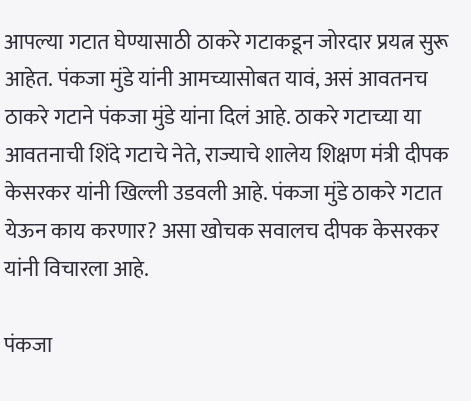आपल्या गटात घेण्यासाठी ठाकरे गटाकडून जोरदार प्रयत्न सुरू आहेत. पंकजा मुंडे यांनी आमच्यासोबत यावं, असं आवतनच ठाकरे गटाने पंकजा मुंडे यांना दिलं आहे. ठाकरे गटाच्या या आवतनाची शिंदे गटाचे नेते, राज्याचे शालेय शिक्षण मंत्री दीपक केसरकर यांनी खिल्ली उडवली आहे. पंकजा मुंडे ठाकरे गटात येऊन काय करणार? असा खोचक सवालच दीपक केसरकर यांनी विचारला आहे.

पंकजा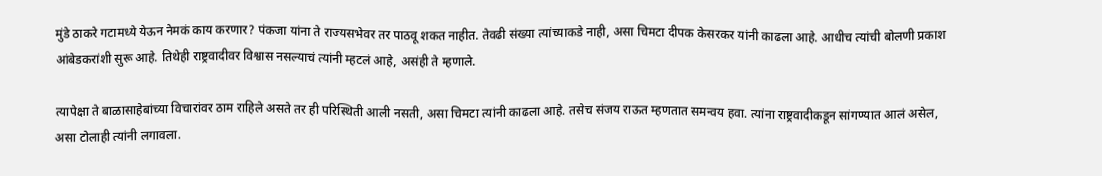मुंडे ठाकरे गटामध्ये येऊन नेमकं काय करणार? पंकजा यांना ते राज्यसभेवर तर पाठवू शकत नाहीत. तेवढी संख्या त्यांच्याकडे नाही, असा चिमटा दीपक केसरकर यांनी काढला आहे. आधीच त्यांची बोलणी प्रकाश आंबेडकरांशी सुरू आहे. तिथेही राष्ट्रवादीवर विश्वास नसल्याचं त्यांनी म्हटलं आहे, असंही ते म्हणाले.

त्यापेक्षा ते बाळासाहेबांच्या विचारांवर ठाम राहिले असते तर ही परिस्थिती आली नसती, असा चिमटा त्यांनी काढला आहे. तसेच संजय राऊत म्हणतात समन्वय हवा. त्यांना राष्ट्रवादीकडून सांगण्यात आलं असेल, असा टोलाही त्यांनी लगावला.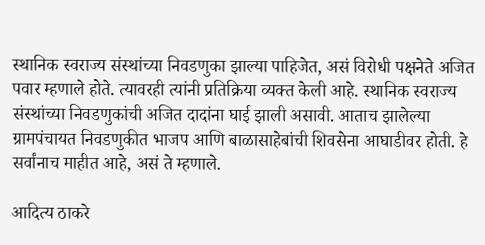स्थानिक स्वराज्य संस्थांच्या निवडणुका झाल्या पाहिजेत, असं विरोधी पक्षनेते अजित पवार म्हणाले होते. त्यावरही त्यांनी प्रतिक्रिया व्यक्त केली आहे. स्थानिक स्वराज्य संस्थांच्या निवडणुकांची अजित दादांना घाई झाली असावी. आताच झालेल्या ग्रामपंचायत निवडणुकीत भाजप आणि बाळासाहेबांची शिवसेना आघाडीवर होती. हे सर्वांनाच माहीत आहे, असं ते म्हणाले.

आदित्य ठाकरे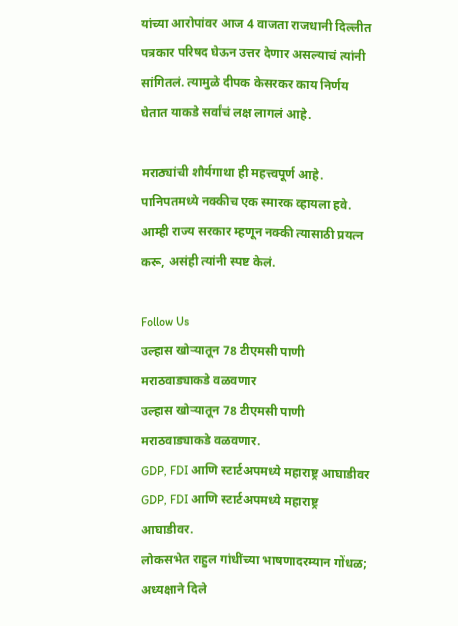यांच्या आरोपांवर आज 4 वाजता राजधानी दिल्लीत पत्रकार परिषद घेऊन उत्तर देणार असल्याचं त्यांनी सांगितलं. त्यामुळे दीपक केसरकर काय निर्णय घेतात याकडे सर्वांचं लक्ष लागलं आहे.

मराठ्यांची शौर्यगाथा ही महत्त्वपूर्ण आहे. पानिपतमध्ये नक्कीच एक स्मारक व्हायला हवे. आम्ही राज्य सरकार म्हणून नक्की त्यासाठी प्रयत्न करू, असंही त्यांनी स्पष्ट केलं.

Follow Us
उल्हास खोऱ्यातून 78 टीएमसी पाणी मराठवाड्याकडे वळवणार
उल्हास खोऱ्यातून 78 टीएमसी पाणी मराठवाड्याकडे वळवणार.
GDP, FDI आणि स्टार्टअपमध्ये महाराष्ट्र आघाडीवर
GDP, FDI आणि स्टार्टअपमध्ये महाराष्ट्र आघाडीवर.
लोकसभेत राहुल गांधींच्या भाषणादरम्यान गोंधळ; अध्यक्षाने दिले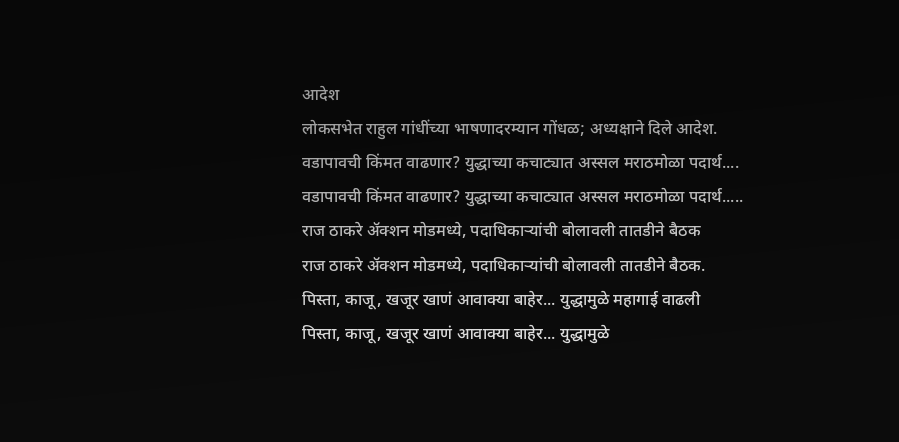आदेश
लोकसभेत राहुल गांधींच्या भाषणादरम्यान गोंधळ; अध्यक्षाने दिले आदेश.
वडापावची किंमत वाढणार? युद्धाच्या कचाट्यात अस्सल मराठमोळा पदार्थ....
वडापावची किंमत वाढणार? युद्धाच्या कचाट्यात अस्सल मराठमोळा पदार्थ.....
राज ठाकरे अ‍ॅक्शन मोडमध्ये, पदाधिकाऱ्यांची बोलावली तातडीने बैठक
राज ठाकरे अ‍ॅक्शन मोडमध्ये, पदाधिकाऱ्यांची बोलावली तातडीने बैठक.
पिस्ता, काजू, खजूर खाणं आवाक्या बाहेर... युद्धामुळे महागाई वाढली
पिस्ता, काजू, खजूर खाणं आवाक्या बाहेर... युद्धामुळे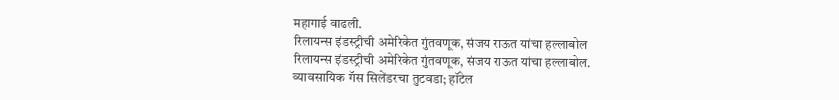महागाई वाढली.
रिलायन्स इंडस्ट्रीची अमेरिकेत गुंतवणूक, संजय राऊत यांचा हल्लाबोल
रिलायन्स इंडस्ट्रीची अमेरिकेत गुंतवणूक, संजय राऊत यांचा हल्लाबोल.
व्यावसायिक गॅस सिलेंडरचा तुटवडा; हॉटेल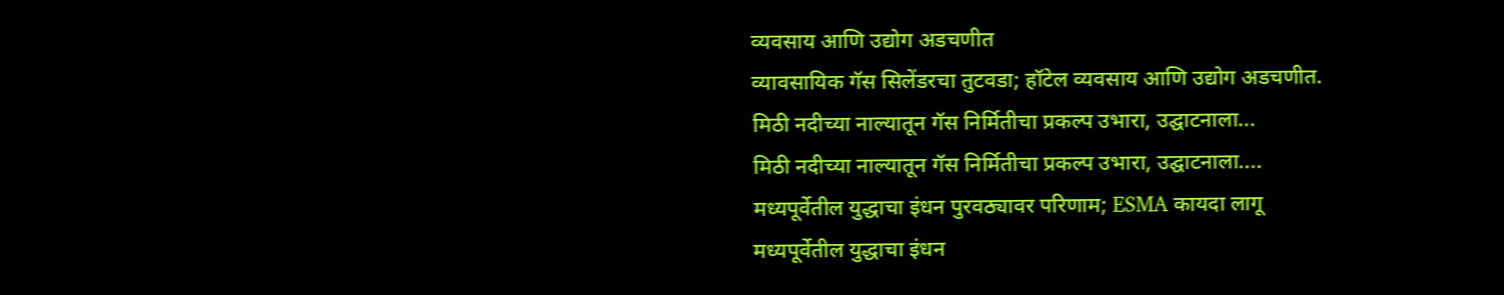व्यवसाय आणि उद्योग अडचणीत
व्यावसायिक गॅस सिलेंडरचा तुटवडा; हॉटेल व्यवसाय आणि उद्योग अडचणीत.
मिठी नदीच्या नाल्यातून गॅस निर्मितीचा प्रकल्प उभारा, उद्घाटनाला...
मिठी नदीच्या नाल्यातून गॅस निर्मितीचा प्रकल्प उभारा, उद्घाटनाला....
मध्यपूर्वेतील युद्धाचा इंधन पुरवठ्यावर परिणाम; ESMA कायदा लागू
मध्यपूर्वेतील युद्धाचा इंधन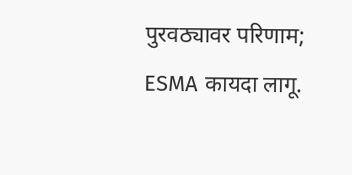पुरवठ्यावर परिणाम; ESMA कायदा लागू.